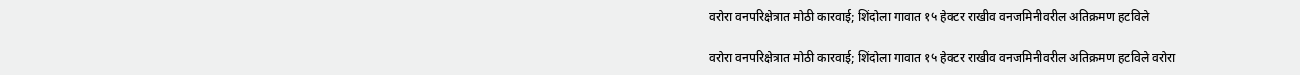वरोरा वनपरिक्षेत्रात मोठी कारवाई; शिंदोला गावात १५ हेक्टर राखीव वनजमिनीवरील अतिक्रमण हटविले

वरोरा वनपरिक्षेत्रात मोठी कारवाई; शिंदोला गावात १५ हेक्टर राखीव वनजमिनीवरील अतिक्रमण हटविले वरोरा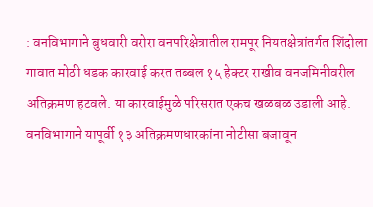: वनविभागाने बुधवारी वरोरा वनपरिक्षेत्रातील रामपूर नियतक्षेत्रांतर्गत शिंदोला गावात मोठी धडक कारवाई करत तब्बल १५ हेक्टर राखीव वनजमिनीवरील अतिक्रमण हटवले. या कारवाईमुळे परिसरात एकच खळबळ उडाली आहे. वनविभागाने यापूर्वी १३ अतिक्रमणधारकांना नोटीसा बजावून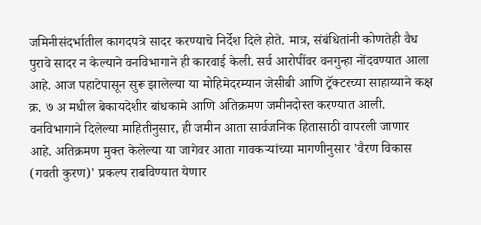जमिनीसंदर्भातील कागदपत्रे सादर करण्याचे निर्देश दिले होते. मात्र, संबंधितांनी कोणतेही वैध पुरावे सादर न केल्याने वनविभागाने ही कारवाई केली. सर्व आरोपींवर वनगुन्हा नोंदवण्यात आला आहे. आज पहाटेपासून सुरू झालेल्या या मोहिमेदरम्यान जेसीबी आणि ट्रॅक्टरच्या साहाय्याने कक्ष क्र. ७ अ मधील बेकायदेशीर बांधकामे आणि अतिक्रमण जमीनदोस्त करण्यात आली. वनविभागाने दिलेल्या माहितीनुसार, ही जमीन आता सार्वजनिक हितासाठी वापरली जाणार आहे. अतिक्रमण मुक्त केलेल्या या जागेवर आता गावकऱ्यांच्या मागणीनुसार 'वैरण विकास (गवती कुरण)' प्रकल्प राबविण्यात येणार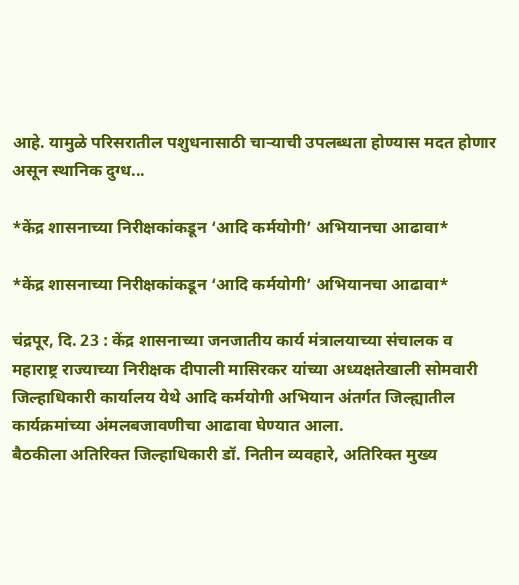आहे. यामुळे परिसरातील पशुधनासाठी चाऱ्याची उपलब्धता होण्यास मदत होणार असून स्थानिक दुग्ध...

*केंद्र शासनाच्या निरीक्षकांकडून ‘आदि कर्मयोगी’ अभियानचा आढावा*

*केंद्र शासनाच्या निरीक्षकांकडून ‘आदि कर्मयोगी’ अभियानचा आढावा*

चंद्रपूर, दि. 23 : केंद्र शासनाच्या जनजातीय कार्य मंत्रालयाच्या संचालक व महाराष्ट्र राज्याच्या निरीक्षक दीपाली मासिरकर यांच्या अध्यक्षतेखाली सोमवारी जिल्हाधिकारी कार्यालय येथे आदि कर्मयोगी अभियान अंतर्गत जिल्ह्यातील कार्यक्रमांच्या अंमलबजावणीचा आढावा घेण्यात आला.
बैठकीला अतिरिक्त जिल्हाधिकारी डॉ. नितीन व्यवहारे, अतिरिक्त मुख्य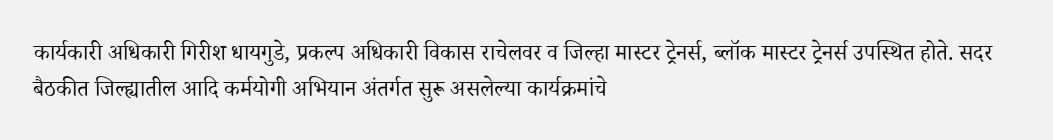कार्यकारी अधिकारी गिरीश धायगुडे, प्रकल्प अधिकारी विकास राचेलवर व जिल्हा मास्टर ट्रेनर्स, ब्लॉक मास्टर ट्रेनर्स उपस्थित होते. सदर बैठकीत जिल्ह्यातील आदि कर्मयोगी अभियान अंतर्गत सुरू असलेल्या कार्यक्रमांचे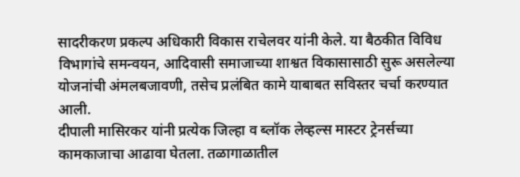सादरीकरण प्रकल्प अधिकारी विकास राचेलवर यांनी केले. या बैठकीत विविध विभागांचे समन्वयन, आदिवासी समाजाच्या शाश्वत विकासासाठी सुरू असलेल्या योजनांची अंमलबजावणी, तसेच प्रलंबित कामे याबाबत सविस्तर चर्चा करण्यात आली.
दीपाली मासिरकर यांनी प्रत्येक जिल्हा व ब्लॉक लेव्हल्स मास्टर ट्रेनर्सच्या कामकाजाचा आढावा घेतला. तळागाळातील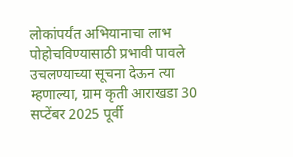लोकांपर्यंत अभियानाचा लाभ पोहोचविण्यासाठी प्रभावी पावले उचलण्याच्या सूचना देऊन त्या म्हणाल्या, ग्राम कृती आराखडा 30 सप्टेंबर 2025 पूर्वी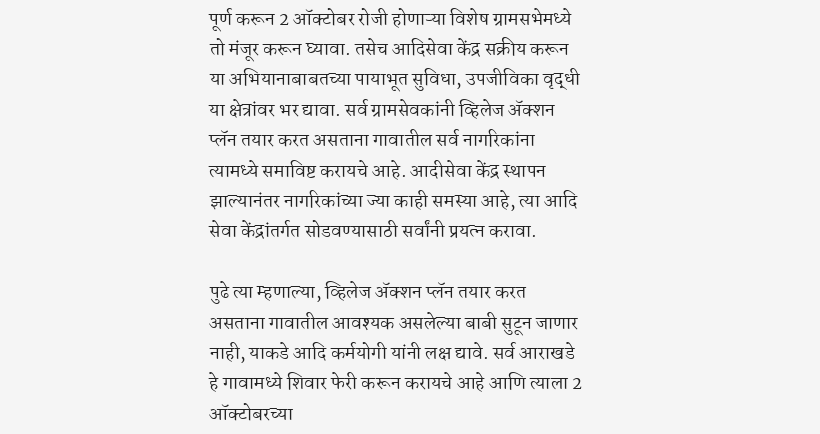पूर्ण करून 2 ऑक्टोबर रोजी होणाऱ्या विशेष ग्रामसभेमध्ये तो मंजूर करून घ्यावा. तसेच आदिसेवा केंद्र सक्रीय करून या अभियानाबाबतच्या पायाभूत सुविधा, उपजीविका वृद्धी या क्षेत्रांवर भर द्यावा. सर्व ग्रामसेवकांनी व्हिलेज ॲक्शन प्लॅन तयार करत असताना गावातील सर्व नागरिकांना त्यामध्ये समाविष्ट करायचे आहे. आदीसेवा केंद्र स्थापन झाल्यानंतर नागरिकांच्या ज्या काही समस्या आहे, त्या आदि सेवा केंद्रांतर्गत सोडवण्यासाठी सर्वांनी प्रयत्न करावा.

पुढे त्या म्हणाल्या, व्हिलेज ॲक्शन प्लॅन तयार करत असताना गावातील आवश्यक असलेल्या बाबी सुटून जाणार नाही, याकडे आदि कर्मयोगी यांनी लक्ष द्यावे. सर्व आराखडे हे गावामध्ये शिवार फेरी करून करायचे आहे आणि त्याला 2 ऑक्टोबरच्या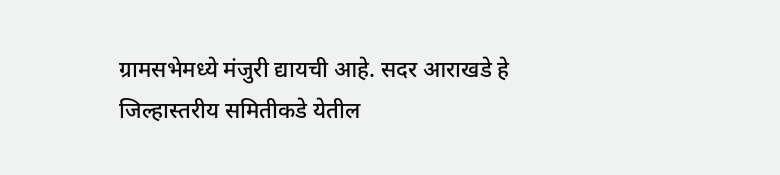ग्रामसभेमध्ये मंजुरी द्यायची आहे. सदर आराखडे हे जिल्हास्तरीय समितीकडे येतील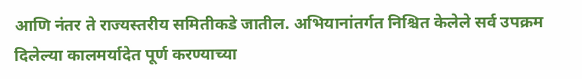आणि नंतर ते राज्यस्तरीय समितीकडे जातील. अभियानांतर्गत निश्चित केलेले सर्व उपक्रम दिलेल्या कालमर्यादेत पूर्ण करण्याच्या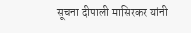सूचना दीपाली मासिरकर यांनी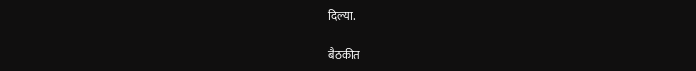दिल्या.

बैठकीत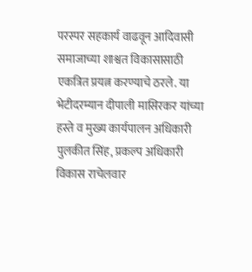परस्पर सहकार्य वाढवून आदिवासी समाजाच्या शाश्वत विकासासाठी एकत्रित प्रयत्न करण्याचे ठरले. या भेटीदरम्यान दीपाली मासिरकर यांच्या हस्ते व मुख्य कार्यपालन अधिकारी पुलकीत सिंह, प्रकल्प अधिकारी विकास राचेलवार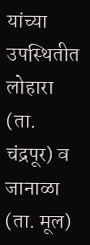यांच्या उपस्थितीत लोहारा (ता. चंद्रपूर) व जानाळा (ता. मूल)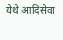येथे आदिसेवा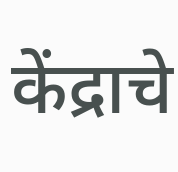केंद्राचे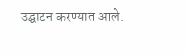उद्घाटन करण्यात आले.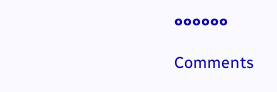००००००

Comments